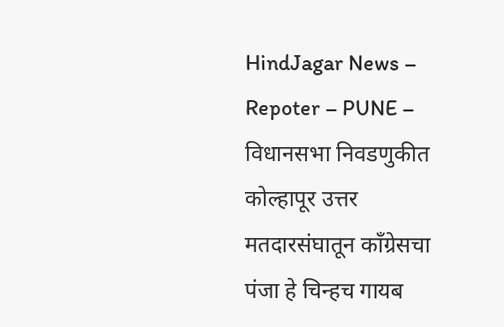HindJagar News – Repoter – PUNE – विधानसभा निवडणुकीत कोल्हापूर उत्तर मतदारसंघातून काँग्रेसचा पंजा हे चिन्हच गायब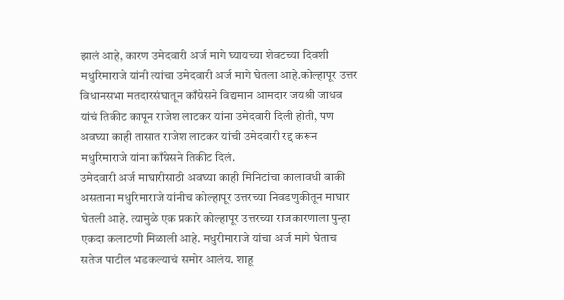झालं आहे, कारण उमेदवारी अर्ज मागे घ्यायच्या शेवटच्या दिवशी मधुरिमाराजे यांनी त्यांचा उमेदवारी अर्ज मागे घेतला आहे.कोल्हापूर उत्तर विधानसभा मतदारसंघातून काँग्रेसने विद्यमान आमदार जयश्री जाधव यांचं तिकीट कापून राजेश लाटकर यांना उमेदवारी दिली होती, पण अवघ्या काही तासात राजेश लाटकर यांची उमेदवारी रद्द करून मधुरिमाराजे यांना काँग्रेसने तिकीट दिलं.
उमेदवारी अर्ज माघारीसाठी अवघ्या काही मिनिटांचा कालावधी बाकी असताना मधुरिमाराजे यांनीच कोल्हापूर उत्तरच्या निवडणुकीतून माघार घेतली आहे. त्यामुळे एक प्रकारे कोल्हापूर उत्तरच्या राजकारणाला पुन्हा एकदा कलाटणी मिळाली आहे. मधुरीमाराजे यांचा अर्ज मागे घेताच सतेज पाटील भडकल्याचं समोर आलंय. शाहू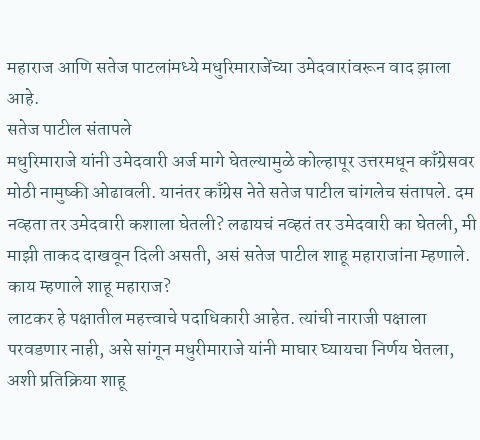महाराज आणि सतेज पाटलांमध्ये मधुरिमाराजेंच्या उमेदवारांवरून वाद झाला आहे.
सतेज पाटील संतापले
मधुरिमाराजे यांनी उमेदवारी अर्ज मागे घेतल्यामुळे कोल्हापूर उत्तरमधून काँग्रेसवर मोठी नामुष्की ओढावली. यानंतर काँग्रेस नेते सतेज पाटील चांगलेच संतापले. दम नव्हता तर उमेदवारी कशाला घेतली? लढायचं नव्हतं तर उमेदवारी का घेतली, मी माझी ताकद दाखवून दिली असती, असं सतेज पाटील शाहू महाराजांना म्हणाले.
काय म्हणाले शाहू महाराज?
लाटकर हे पक्षातील महत्त्वाचे पदाधिकारी आहेत. त्यांची नाराजी पक्षाला परवडणार नाही, असे सांगून मधुरीमाराजे यांनी माघार घ्यायचा निर्णय घेतला, अशी प्रतिक्रिया शाहू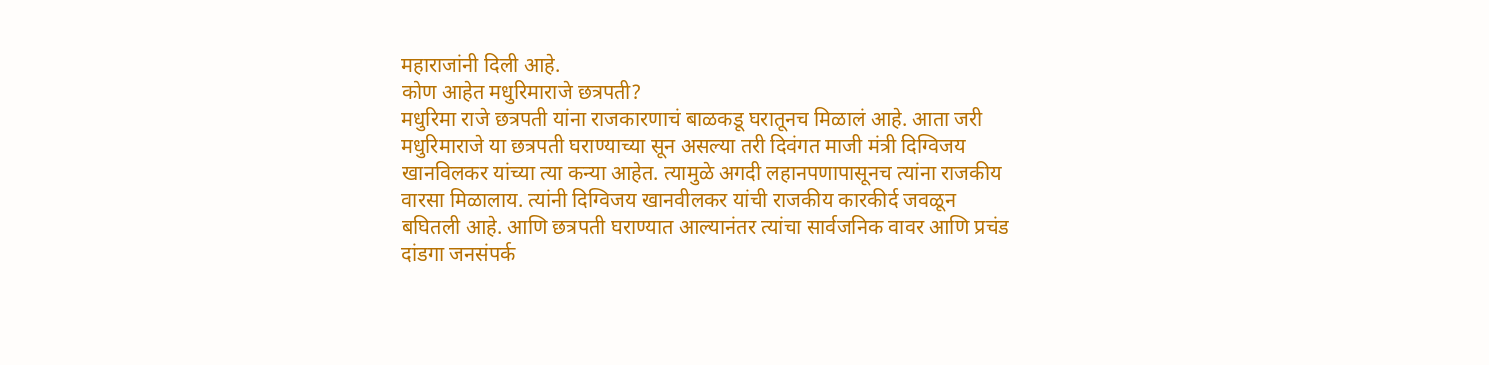महाराजांनी दिली आहे.
कोण आहेत मधुरिमाराजे छत्रपती?
मधुरिमा राजे छत्रपती यांना राजकारणाचं बाळकडू घरातूनच मिळालं आहे. आता जरी मधुरिमाराजे या छत्रपती घराण्याच्या सून असल्या तरी दिवंगत माजी मंत्री दिग्विजय खानविलकर यांच्या त्या कन्या आहेत. त्यामुळे अगदी लहानपणापासूनच त्यांना राजकीय वारसा मिळालाय. त्यांनी दिग्विजय खानवीलकर यांची राजकीय कारकीर्द जवळून बघितली आहे. आणि छत्रपती घराण्यात आल्यानंतर त्यांचा सार्वजनिक वावर आणि प्रचंड दांडगा जनसंपर्क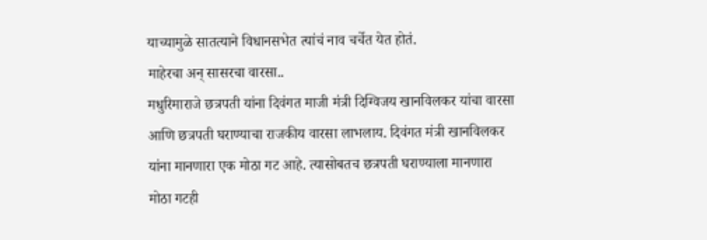याच्यामुळे सातत्याने विधानसभेत त्यांचं नाव चर्चेत येत होतं.
माहेरचा अन् सासरचा वारसा..
मधुरिमाराजे छत्रपती यांना दिवंगत माजी मंत्री दिग्विजय खानविलकर यांचा वारसा आणि छत्रपती घराण्याचा राजकीय वारसा लाभलाय. दिवंगत मंत्री खानविलकर यांना मानणारा एक मोठा गट आहे. त्यासोबतच छत्रपती घराण्याला मानणारा मोठा गटही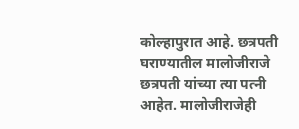कोल्हापुरात आहे. छत्रपती घराण्यातील मालोजीराजे छत्रपती यांच्या त्या पत्नी आहेत. मालोजीराजेही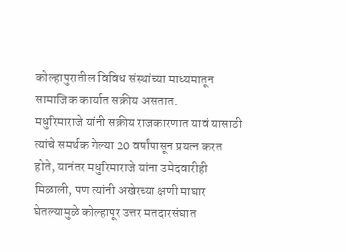कोल्हापुरातील विविध संस्थांच्या माध्यमातून सामाजिक कार्यात सक्रीय असतात.
मधुरिमाराजे यांनी सक्रीय राजकारणात यावं यासाठी त्यांचे समर्थक गेल्या 20 वर्षांपासून प्रयत्न करत होते, यानंतर मधुरिमाराजे यांना उमेदवारीही मिळाली, पण त्यांनी अखेरच्या क्षणी माघार घेतल्यामुळे कोल्हापूर उत्तर मतदारसंघात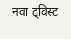नवा ट्विस्ट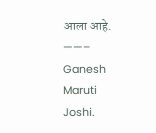आला आहे.
——– Ganesh Maruti Joshi.